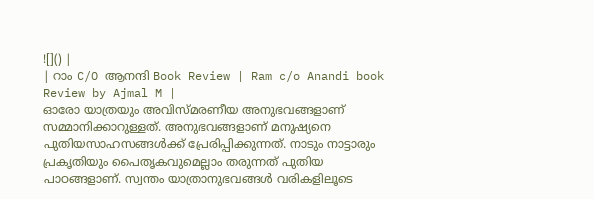![]() |
| റാം C/O ആനന്ദി Book Review | Ram c/o Anandi book Review by Ajmal M |
ഓരോ യാത്രയും അവിസ്മരണീയ അനുഭവങ്ങളാണ് സമ്മാനിക്കാറുള്ളത്. അനുഭവങ്ങളാണ് മനുഷ്യനെ പുതിയസാഹസങ്ങൾക്ക് പ്രേരിപ്പിക്കുന്നത്. നാടും നാട്ടാരും പ്രകൃതിയും പൈതൃകവുമെല്ലാം തരുന്നത് പുതിയ പാഠങ്ങളാണ്. സ്വന്തം യാത്രാനുഭവങ്ങൾ വരികളിലൂടെ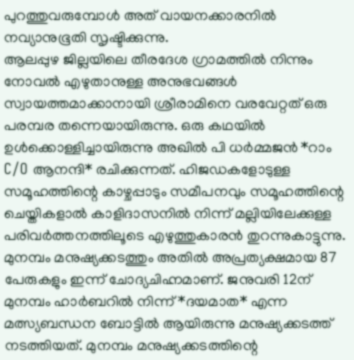പുറത്തുവരുമ്പോൾ അത് വായനക്കാരനിൽ നവ്യാനുഭൂതി സൃഷ്ടിക്കുന്നു.
ആലപ്പുഴ ജില്ലയിലെ തീരദേശ ഗ്രാമത്തിൽ നിന്നും നോവൽ എഴുതാനുള്ള അനുഭവങ്ങൾ സ്വായത്തമാക്കാനായി ശ്രീരാമിനെ വരവേറ്റത് ഒരു പരമ്പര തന്നെയായിരുന്നു. ഒരു കഥയിൽ ഉൾക്കൊള്ളിച്ചായിരുന്നു അഖിൽ പി ധർമ്മജൻ *റാം C/O ആനന്ദി* രചിക്കുന്നത്. ഹിജഡകളോടുള്ള സമൂഹത്തിന്റെ കാഴ്ചപ്പാടും സമീപനവും സമൂഹത്തിന്റെ ചെയ്തികളാൽ കാളിദാസനിൽ നിന്ന് മല്ലിയിലേക്കുള്ള പരിവർത്തനത്തിലൂടെ എഴുത്തുകാരൻ തുറന്നുകാട്ടുന്നു.
മുനമ്പം മനുഷ്യക്കടത്തും അതിൽ അപ്രത്യക്ഷമായ 87 പേരുകളും ഇന്ന് ചോദ്യചിഹ്നമാണ്. ജനുവരി 12ന് മുനമ്പം ഹാർബറിൽ നിന്ന് *ദയമാത* എന്ന മത്സ്യബന്ധന ബോട്ടിൽ ആയിരുന്നു മനുഷ്യക്കടത്ത് നടത്തിയത്. മുനമ്പം മനുഷ്യക്കടത്തിന്റെ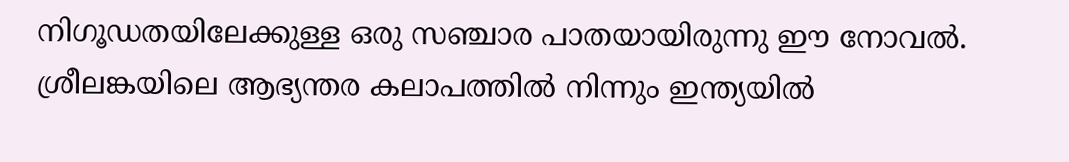നിഗൂഡതയിലേക്കുള്ള ഒരു സഞ്ചാര പാതയായിരുന്നു ഈ നോവൽ.
ശ്രീലങ്കയിലെ ആഭ്യന്തര കലാപത്തിൽ നിന്നും ഇന്ത്യയിൽ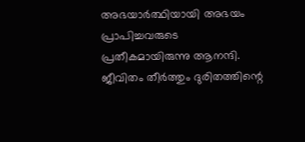അഭയാർത്ഥിയായി അഭയം പ്രാപിച്ചവരുടെ പ്രതീകമായിരുന്നു ആനന്ദി. ജീവിതം തീർത്തും ദുരിതത്തിന്റെ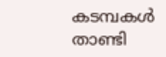കടമ്പകൾ താണ്ടി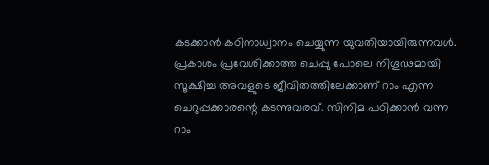കടക്കാൻ കഠിനാധ്വാനം ചെയ്യുന്ന യുവതിയായിരുന്നവൾ. പ്രകാശം പ്രവേശിക്കാത്ത ചെപ്പു പോലെ നിഗൂഢമായി സൂക്ഷിച്ച അവളുടെ ജീവിതത്തിലേക്കാണ് റാം എന്ന ചെറുപ്പക്കാരന്റെ കടന്നുവരവ്. സിനിമ പഠിക്കാൻ വന്ന റാം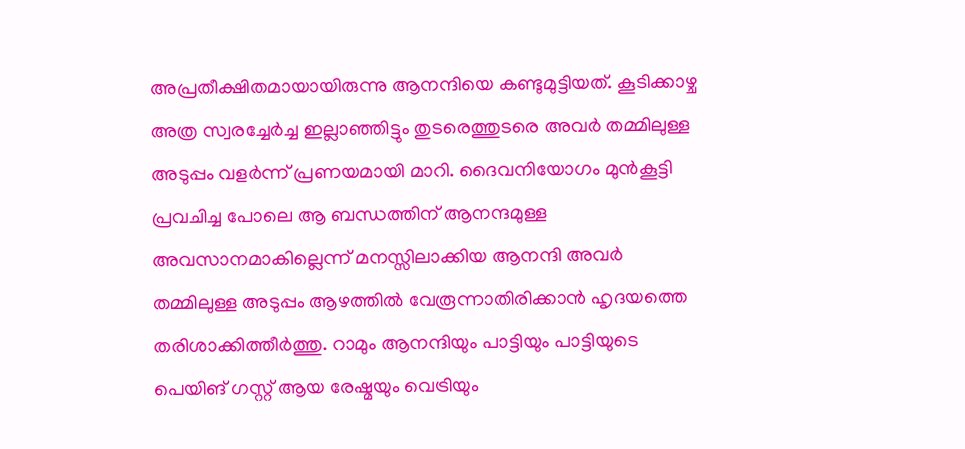അപ്രതീക്ഷിതമായായിരുന്നു ആനന്ദിയെ കണ്ടുമുട്ടിയത്. കൂടിക്കാഴ്ച അത്ര സ്വരച്ചേർച്ച ഇല്ലാഞ്ഞിട്ടും തുടരെത്തുടരെ അവർ തമ്മിലുള്ള അടുപ്പം വളർന്ന് പ്രണയമായി മാറി. ദൈവനിയോഗം മുൻകൂട്ടി പ്രവചിച്ച പോലെ ആ ബന്ധത്തിന് ആനന്ദമുള്ള അവസാനമാകില്ലെന്ന് മനസ്സിലാക്കിയ ആനന്ദി അവർ തമ്മിലുള്ള അടുപ്പം ആഴത്തിൽ വേരൂന്നാതിരിക്കാൻ ഹൃദയത്തെ തരിശാക്കിത്തീർത്തു. റാമും ആനന്ദിയും പാട്ടിയും പാട്ടിയുടെ പെയിങ് ഗസ്റ്റ് ആയ രേഷ്മയും വെട്രിയും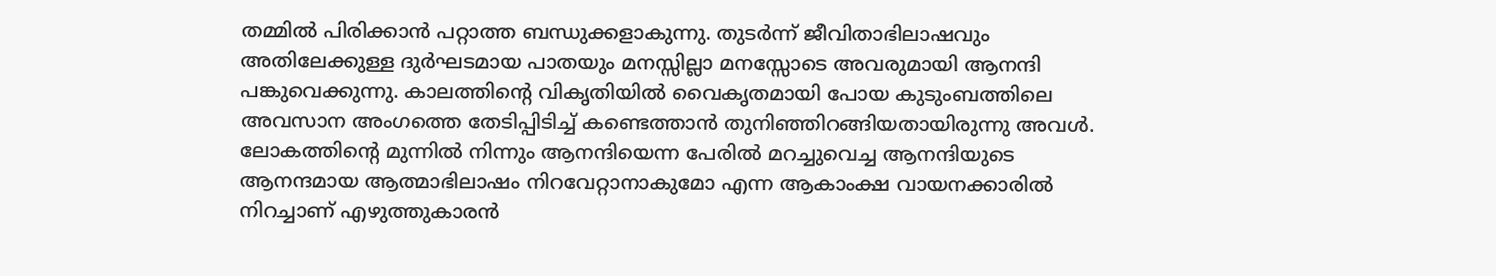തമ്മിൽ പിരിക്കാൻ പറ്റാത്ത ബന്ധുക്കളാകുന്നു. തുടർന്ന് ജീവിതാഭിലാഷവും അതിലേക്കുള്ള ദുർഘടമായ പാതയും മനസ്സില്ലാ മനസ്സോടെ അവരുമായി ആനന്ദി പങ്കുവെക്കുന്നു. കാലത്തിന്റെ വികൃതിയിൽ വൈകൃതമായി പോയ കുടുംബത്തിലെ അവസാന അംഗത്തെ തേടിപ്പിടിച്ച് കണ്ടെത്താൻ തുനിഞ്ഞിറങ്ങിയതായിരുന്നു അവൾ. ലോകത്തിന്റെ മുന്നിൽ നിന്നും ആനന്ദിയെന്ന പേരിൽ മറച്ചുവെച്ച ആനന്ദിയുടെ ആനന്ദമായ ആത്മാഭിലാഷം നിറവേറ്റാനാകുമോ എന്ന ആകാംക്ഷ വായനക്കാരിൽ നിറച്ചാണ് എഴുത്തുകാരൻ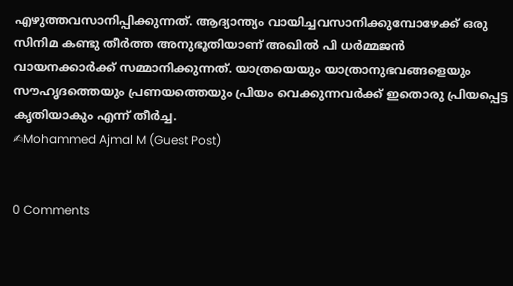എഴുത്തവസാനിപ്പിക്കുന്നത്. ആദ്യാന്ത്യം വായിച്ചവസാനിക്കുമ്പോഴേക്ക് ഒരു സിനിമ കണ്ടു തീർത്ത അനുഭൂതിയാണ് അഖിൽ പി ധർമ്മജൻ വായനക്കാർക്ക് സമ്മാനിക്കുന്നത്. യാത്രയെയും യാത്രാനുഭവങ്ങളെയും സൗഹൃദത്തെയും പ്രണയത്തെയും പ്രിയം വെക്കുന്നവർക്ക് ഇതൊരു പ്രിയപ്പെട്ട കൃതിയാകും എന്ന് തീർച്ച.
✍Mohammed Ajmal M (Guest Post)


0 Comments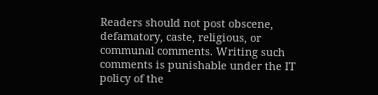Readers should not post obscene, defamatory, caste, religious, or communal comments. Writing such comments is punishable under the IT policy of the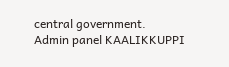central government.
Admin panel KAALIKKUPPI